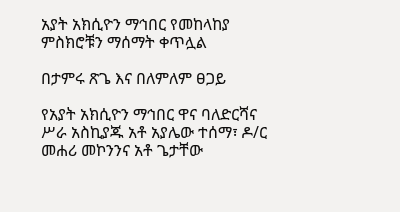አያት አክሲዮን ማኅበር የመከላከያ ምስክሮቹን ማሰማት ቀጥሏል

በታምሩ ጽጌ እና በለምለም ፀጋይ

የአያት አክሲዮን ማኅበር ዋና ባለድርሻና ሥራ አስኪያጁ አቶ አያሌው ተሰማ፣ ዶ/ር መሐሪ መኮንንና አቶ ጌታቸው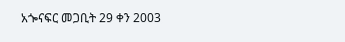አጐናፍር መጋቢት 29 ቀን 2003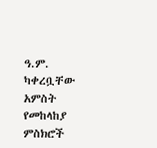ዓ.ም. ካቀረቧቸው አምስት የመከላከያ ምስክሮች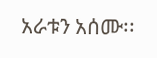አራቱን አሰሙ፡፡